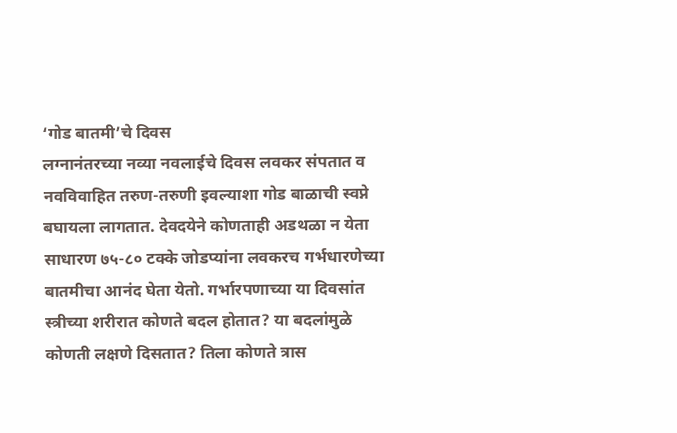‘गोड बातमी’चे दिवस
लग्नानंतरच्या नव्या नवलाईचे दिवस लवकर संपतात व नवविवाहित तरुण-तरुणी इवल्याशा गोड बाळाची स्वप्ने बघायला लागतात. देवदयेने कोणताही अडथळा न येता साधारण ७५-८० टक्के जोडप्यांना लवकरच गर्भधारणेच्या बातमीचा आनंद घेता येतो. गर्भारपणाच्या या दिवसांत स्त्रीच्या शरीरात कोणते बदल होतात? या बदलांमुळे कोणती लक्षणे दिसतात? तिला कोणते त्रास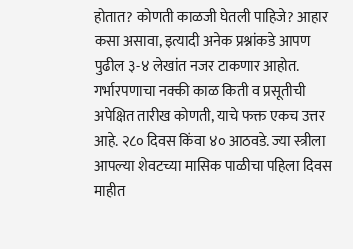होतात? कोणती काळजी घेतली पाहिजे? आहार कसा असावा, इत्यादी अनेक प्रश्नांकडे आपण पुढील ३-४ लेखांत नजर टाकणार आहोत.
गर्भारपणाचा नक्की काळ किती व प्रसूतीची अपेक्षित तारीख कोणती, याचे फक्त एकच उत्तर आहे. २८० दिवस किंवा ४० आठवडे. ज्या स्त्रीला आपल्या शेवटच्या मासिक पाळीचा पहिला दिवस माहीत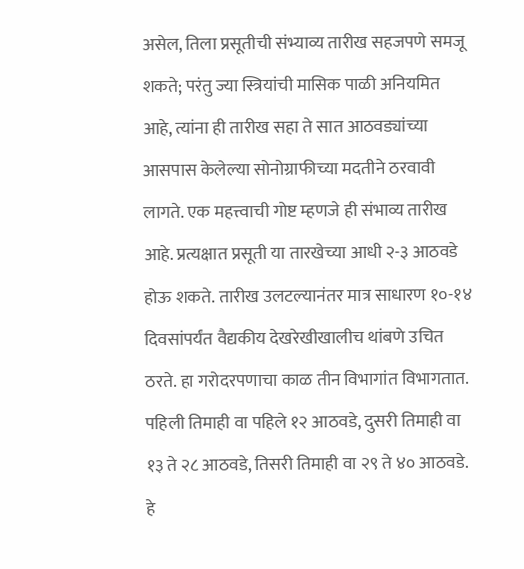असेल, तिला प्रसूतीची संभ्याव्य तारीख सहजपणे समजू शकते; परंतु ज्या स्त्रियांची मासिक पाळी अनियमित आहे, त्यांना ही तारीख सहा ते सात आठवड्यांच्या आसपास केलेल्या सोनोग्राफीच्या मदतीने ठरवावी लागते. एक महत्त्वाची गोष्ट म्हणजे ही संभाव्य तारीख आहे. प्रत्यक्षात प्रसूती या तारखेच्या आधी २-३ आठवडे होऊ शकते. तारीख उलटल्यानंतर मात्र साधारण १०-१४ दिवसांपर्यंत वैद्यकीय देखरेखीखालीच थांबणे उचित ठरते. हा गरोदरपणाचा काळ तीन विभागांत विभागतात.
पहिली तिमाही वा पहिले १२ आठवडे, दुसरी तिमाही वा १३ ते २८ आठवडे, तिसरी तिमाही वा २९ ते ४० आठवडे. हे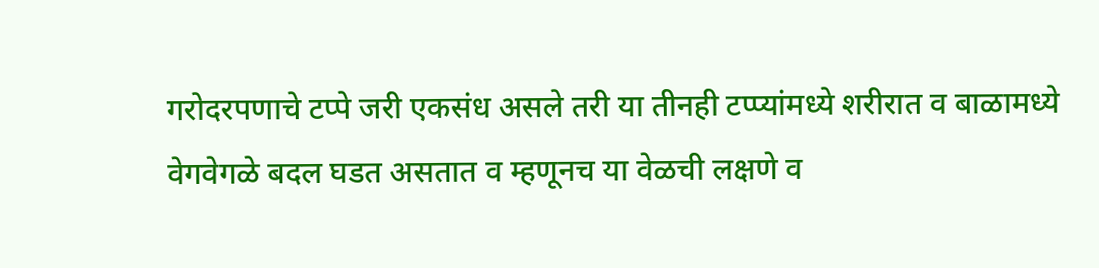गरोदरपणाचे टप्पे जरी एकसंध असले तरी या तीनही टप्प्यांमध्ये शरीरात व बाळामध्ये वेगवेगळे बदल घडत असतात व म्हणूनच या वेळची लक्षणे व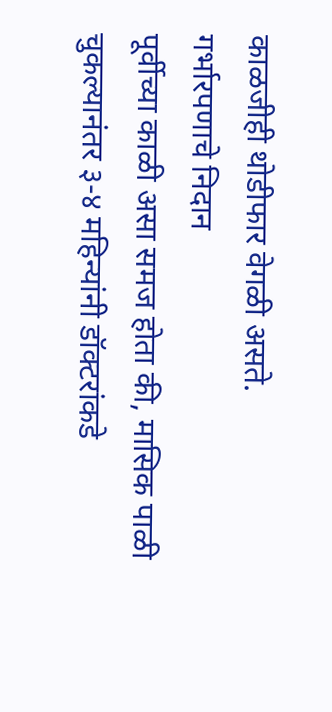काळजीही थोडीफार वेगळी असते.
गर्भारपणाचे निदान
पूर्वीच्या काळी असा समज होता की, मासिक पाळी चुकल्यानंतर ३-४ महिन्यांनी डॉक्टरांकडे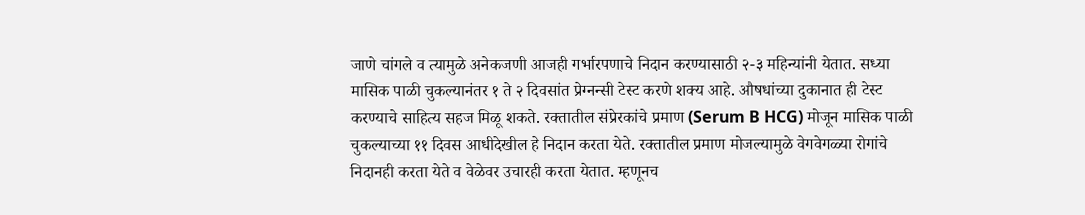जाणे चांगले व त्यामुळे अनेकजणी आजही गर्भारपणाचे निदान करण्यासाठी २-३ महिन्यांनी येतात. सध्या मासिक पाळी चुकल्यानंतर १ ते २ दिवसांत प्रेग्नन्सी टेस्ट करणे शक्य आहे. औषधांच्या दुकानात ही टेस्ट करण्याचे साहित्य सहज मिळू शकते. रक्तातील संप्रेरकांचे प्रमाण (Serum B HCG) मोजून मासिक पाळी चुकल्याच्या ११ दिवस आधीदेखील हे निदान करता येते. रक्तातील प्रमाण मोजल्यामुळे वेगवेगळ्या रोगांचे निदानही करता येते व वेळेवर उचारही करता येतात. म्हणूनच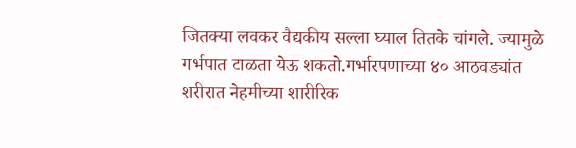जितक्या लवकर वैद्यकीय सल्ला घ्याल तितके चांगले. ज्यामुळे गर्भपात टाळता येऊ शकतो.गर्भारपणाच्या ४० आठवड्यांत शरीरात नेहमीच्या शारीरिक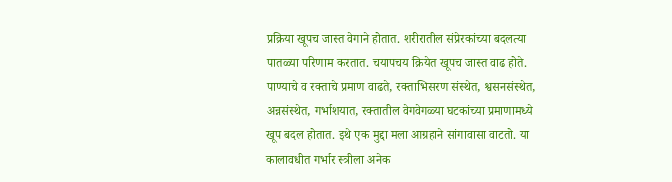प्रक्रिया खूपच जास्त वेगाने होतात. शरीरातील संप्रेरकांच्या बदलत्या पातळ्या परिणाम करतात. चयापचय क्रियेत खूपच जास्त वाढ होते. पाण्याचे व रक्ताचे प्रमाण वाढते, रक्ताभिसरण संस्थेत, श्वसनसंस्थेत, अन्नसंस्थेत, गर्भाशयात, रक्तातील वेगवेगळ्या घटकांच्या प्रमाणामध्ये खूप बदल होतात. इथे एक मुद्दा मला आग्रहाने सांगावासा वाटतो. या कालावधीत गर्भार स्त्रीला अनेक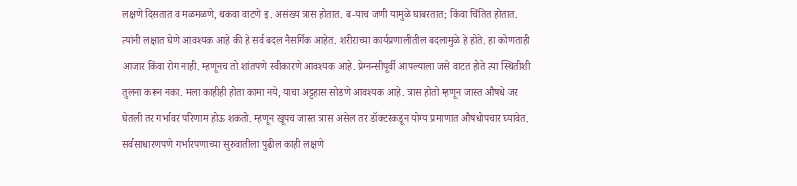लक्षणे दिसतात व मळमळणे, थकवा वाटणे इ. असंख्य त्रास होतात. ब-याच जणी यामुळे घाबरतात; किंवा चिंतित होतात. त्यांनी लक्षात घेणे आवश्यक आहे की हे सर्व बदल नैसर्गिक आहेत. शरीराच्या कार्यप्रणालीतील बदलामुळे हे होते. हा कोणताही आजार किंवा रोग नाही. म्हणूनच तो शांतपणे स्वीकारणे आवश्यक आहे. प्रेग्नन्सीपूर्वी आपल्याला जसे वाटत होते त्या स्थितीशी तुलना करून नका. मला काहीही होता कामा नये, याचा अट्टहास सोडणे आवश्यक आहे. त्रास होतो म्हणून जास्त औषधे जर घेतली तर गर्भावर परिणाम होऊ शकतो. म्हणून खूपच जास्त त्रास असेल तर डॉक्टरकडून योग्य प्रमाणात औषधोपचार घ्यावेत. सर्वसाधारणपणे गर्भारपणाच्या सुरुवातीला पुढील काही लक्षणे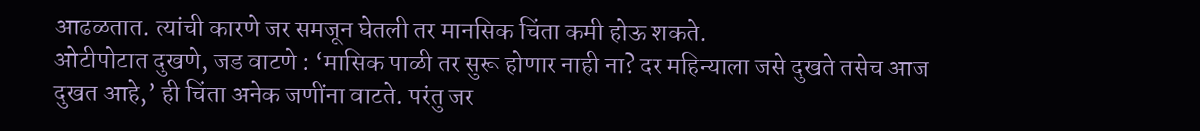आढळतात. त्यांची कारणे जर समजून घेतली तर मानसिक चिंता कमी होऊ शकते.
ओटीपोटात दुखणे, जड वाटणे : ‘मासिक पाळी तर सुरू होणार नाही ना? दर महिन्याला जसे दुखते तसेच आज दुखत आहे,’ ही चिंता अनेक जणींना वाटते. परंतु जर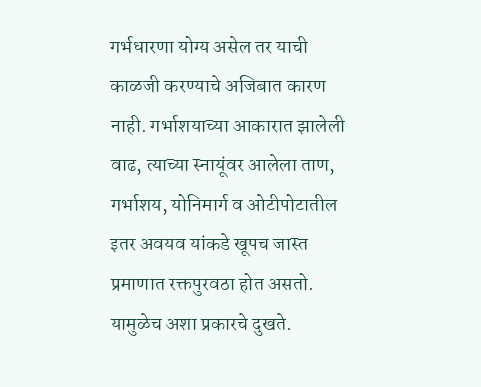गर्भधारणा योग्य असेल तर याची काळजी करण्याचे अजिबात कारण नाही. गर्भाशयाच्या आकारात झालेली वाढ, त्याच्या स्नायूंवर आलेला ताण, गर्भाशय, योनिमार्ग व ओटीपोटातील इतर अवयव यांकडे खूपच जास्त प्रमाणात रक्तपुरवठा होत असतो. यामुळेच अशा प्रकारचे दुखते.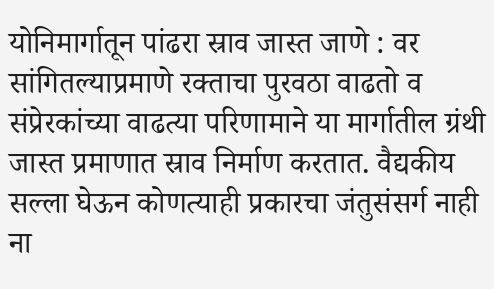योनिमार्गातून पांढरा स्राव जास्त जाणे : वर सांगितल्याप्रमाणे रक्ताचा पुरवठा वाढतो व संप्रेरकांच्या वाढत्या परिणामाने या मार्गातील ग्रंथी जास्त प्रमाणात स्राव निर्माण करतात. वैद्यकीय सल्ला घेऊन कोणत्याही प्रकारचा जंतुसंसर्ग नाही ना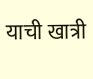याची खात्री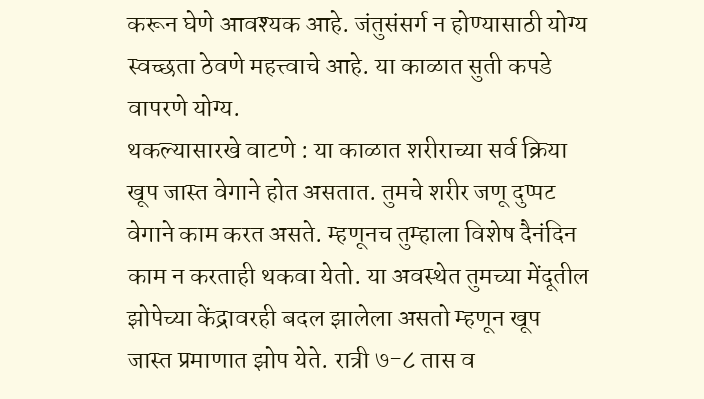करून घेणे आवश्यक आहे. जंतुसंसर्ग न होण्यासाठी योग्य स्वच्छता ठेवणे महत्त्वाचे आहे. या काळात सुती कपडे वापरणे योग्य.
थकल्यासारखे वाटणे : या काळात शरीराच्या सर्व क्रिया खूप जास्त वेगाने होत असतात. तुमचे शरीर जणू दुप्पट वेगाने काम करत असते. म्हणूनच तुम्हाला विशेष दैनंदिन काम न करताही थकवा येतो. या अवस्थेत तुमच्या मेंदूतील झोपेच्या केंद्रावरही बदल झालेला असतो म्हणून खूप जास्त प्रमाणात झोप येते. रात्री ७-८ तास व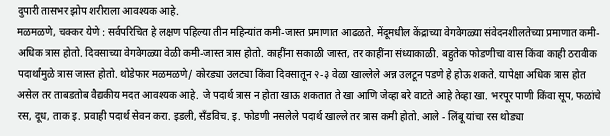दुपारी तासभर झोप शरीराला आवश्यक आहे.
मळमळणे, चक्कर येणे : सर्वपरिचित हे लक्षण पहिल्या तीन महिन्यांत कमी-जास्त प्रमाणात आढळते. मेंदूमधील केंद्राच्या वेगवेगळ्या संवेदनशीलतेच्या प्रमाणात कमी-अधिक त्रास होतो. दिवसाच्या वेगवेगळ्या वेळी कमी-जास्त त्रास होतो. काहींना सकाळी जास्त, तर काहींना संध्याकाळी. बहुतेक फोडणीचा वास किंवा काही ठरावीक पदार्थांमुळे त्रास जास्त होतो. थोडेफार मळमळणे/ कोरड्या उलट्या किंवा दिवसातून २-३ वेळा खाल्लेले अन्न उलटून पडणे हे होऊ शकते. यापेक्षा अधिक त्रास होत असेल तर ताबडतोब वैद्यकीय मदत आवश्यक आहे. जे पदार्थ त्रास न होता खाऊ शकतात ते खा आणि जेव्हा बरे वाटते आहे तेव्हा खा. भरपूर पाणी किंवा सूप, फळांचे रस, दूध, ताक इ. प्रवाही पदार्थ सेवन करा. इडली, सँडविच. इ. फोडणी नसलेले पदार्थ खाल्ले तर त्रास कमी होतो. आले - लिंबू यांचा रस थोड्या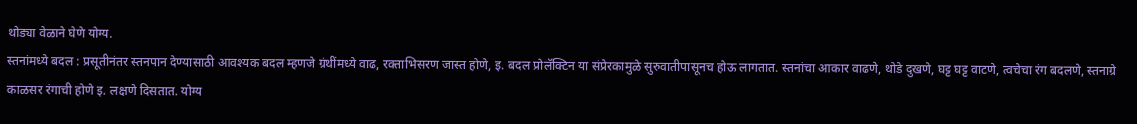थोड्या वेळाने घेणे योग्य.
स्तनांमध्ये बदल : प्रसूतीनंतर स्तनपान देण्यासाठी आवश्यक बदल म्हणजे ग्रंथींमध्ये वाढ, रक्ताभिसरण जास्त होणे, इ. बदल प्रोलॅक्टिन या संप्रेरकामुळे सुरुवातीपासूनच होऊ लागतात. स्तनांचा आकार वाढणे, थोडे दुखणे, घट्ट घट्ट वाटणे, त्वचेचा रंग बदलणे, स्तनाग्रे काळसर रंगाची होणे इ. लक्षणे दिसतात. योग्य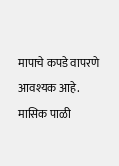मापाचे कपडे वापरणे आवश्यक आहे.
मासिक पाळी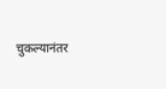चुकल्यानंतर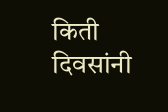किती दिवसांनी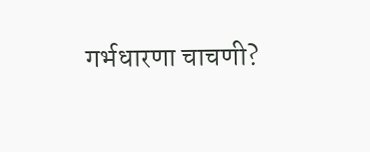गर्भधारणा चाचणी?